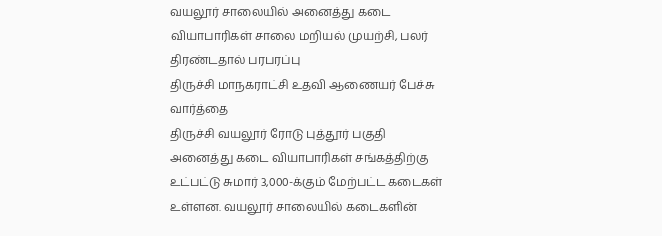வயலூர் சாலையில் அனைத்து கடை வியாபாரிகள் சாலை மறியல் முயற்சி, பலர் திரண்டதால் பரபரப்பு
திருச்சி மாநகராட்சி உதவி ஆணையர் பேச்சு வார்த்தை
திருச்சி வயலூர் ரோடு புத்தூர் பகுதி அனைத்து கடை வியாபாரிகள் சங்கத்திற்கு உட்பட்டு சுமார் 3,000-க்கும் மேற்பட்ட கடைகள் உள்ளன. வயலூர் சாலையில் கடைகளின்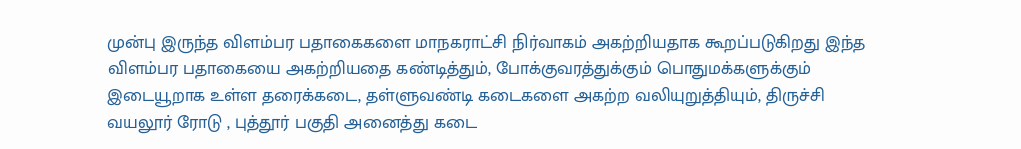முன்பு இருந்த விளம்பர பதாகைகளை மாநகராட்சி நிர்வாகம் அகற்றியதாக கூறப்படுகிறது இந்த விளம்பர பதாகையை அகற்றியதை கண்டித்தும், போக்குவரத்துக்கும் பொதுமக்களுக்கும் இடையூறாக உள்ள தரைக்கடை, தள்ளுவண்டி கடைகளை அகற்ற வலியுறுத்தியும், திருச்சி வயலூர் ரோடு , புத்தூர் பகுதி அனைத்து கடை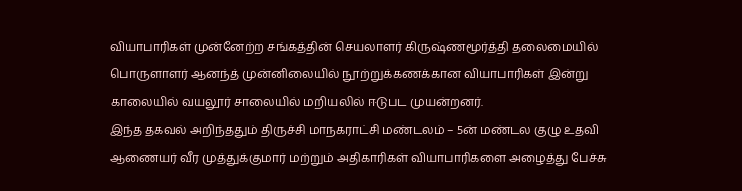வியாபாரிகள் முன்னேற்ற சங்கத்தின் செயலாளர் கிருஷ்ணமூர்த்தி தலைமையில் பொருளாளர் ஆனந்த் முன்னிலையில் நூற்றுக்கணக்கான வியாபாரிகள் இன்று காலையில் வயலூர் சாலையில் மறியலில் ஈடுபட முயன்றனர்.
இந்த தகவல் அறிந்ததும் திருச்சி மாநகராட்சி மண்டலம் – 5ன் மண்டல குழு உதவி ஆணையர் வீர முத்துக்குமார் மற்றும் அதிகாரிகள் வியாபாரிகளை அழைத்து பேச்சு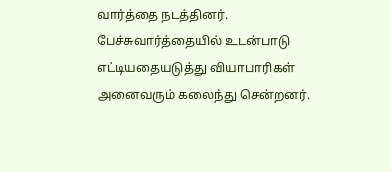வார்த்தை நடத்தினர். பேச்சுவார்த்தையில் உடன்பாடு எட்டியதையடுத்து வியாபாரிகள் அனைவரும் கலைந்து சென்றனர்.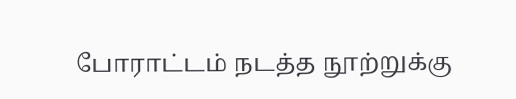போராட்டம் நடத்த நூற்றுக்கு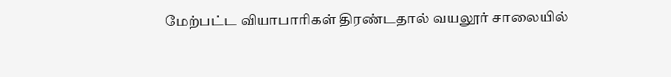மேற்பட்ட வியாபாரிகள் திரண்டதால் வயலூர் சாலையில்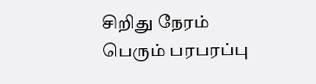சிறிது நேரம் பெரும் பரபரப்பு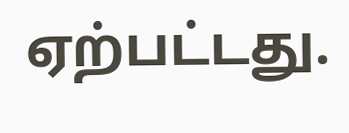ஏற்பட்டது.